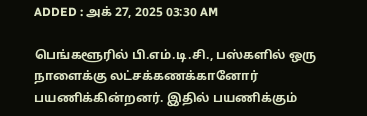ADDED : அக் 27, 2025 03:30 AM

பெங்களூரில் பி.எம்.டி.சி., பஸ்களில் ஒரு நாளைக்கு லட்சக்கணக்கானோர் பயணிக்கின்றனர். இதில் பயணிக்கும்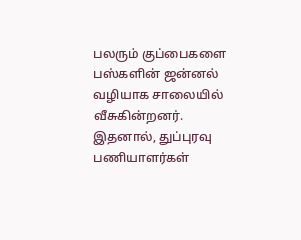பலரும் குப்பைகளை பஸ்களின் ஜன்னல் வழியாக சாலையில் வீசுகின்றனர். இதனால், துப்புரவு பணியாளர்கள்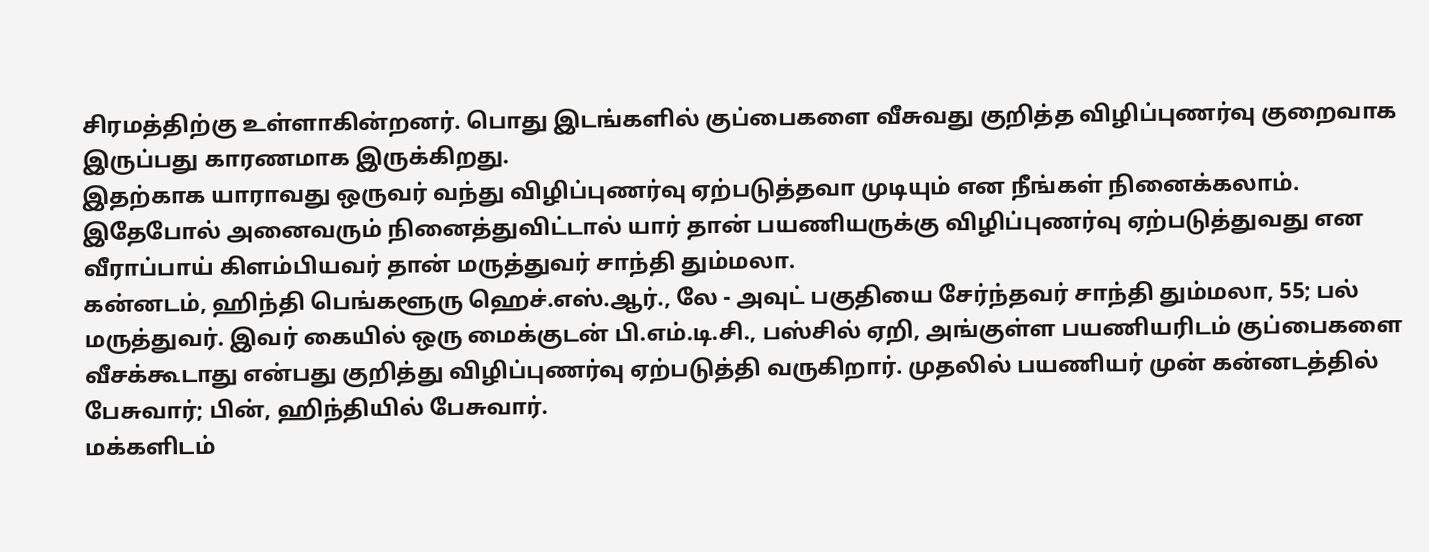சிரமத்திற்கு உள்ளாகின்றனர். பொது இடங்களில் குப்பைகளை வீசுவது குறித்த விழிப்புணர்வு குறைவாக இருப்பது காரணமாக இருக்கிறது.
இதற்காக யாராவது ஒருவர் வந்து விழிப்புணர்வு ஏற்படுத்தவா முடியும் என நீங்கள் நினைக்கலாம். இதேபோல் அனைவரும் நினைத்துவிட்டால் யார் தான் பயணியருக்கு விழிப்புணர்வு ஏற்படுத்துவது என வீராப்பாய் கிளம்பியவர் தான் மருத்துவர் சாந்தி தும்மலா.
கன்னடம், ஹிந்தி பெங்களூரு ஹெச்.எஸ்.ஆர்., லே - அவுட் பகுதியை சேர்ந்தவர் சாந்தி தும்மலா, 55; பல் மருத்துவர். இவர் கையில் ஒரு மைக்குடன் பி.எம்.டி.சி., பஸ்சில் ஏறி, அங்குள்ள பயணியரிடம் குப்பைகளை வீசக்கூடாது என்பது குறித்து விழிப்புணர்வு ஏற்படுத்தி வருகிறார். முதலில் பயணியர் முன் கன்னடத்தில் பேசுவார்; பின், ஹிந்தியில் பேசுவார்.
மக்களிடம்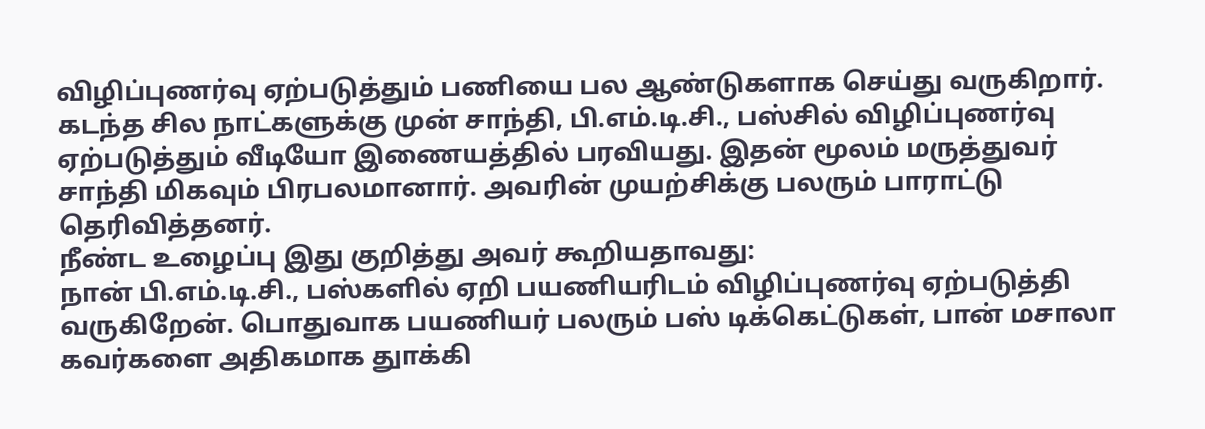விழிப்புணர்வு ஏற்படுத்தும் பணியை பல ஆண்டுகளாக செய்து வருகிறார். கடந்த சில நாட்களுக்கு முன் சாந்தி, பி.எம்.டி.சி., பஸ்சில் விழிப்புணர்வு ஏற்படுத்தும் வீடியோ இணையத்தில் பரவியது. இதன் மூலம் மருத்துவர் சாந்தி மிகவும் பிரபலமானார். அவரின் முயற்சிக்கு பலரும் பாராட்டு தெரிவித்தனர்.
நீண்ட உழைப்பு இது குறித்து அவர் கூறியதாவது:
நான் பி.எம்.டி.சி., பஸ்களில் ஏறி பயணியரிடம் விழிப்புணர்வு ஏற்படுத்தி வருகிறேன். பொதுவாக பயணியர் பலரும் பஸ் டிக்கெட்டுகள், பான் மசாலா கவர்களை அதிகமாக துாக்கி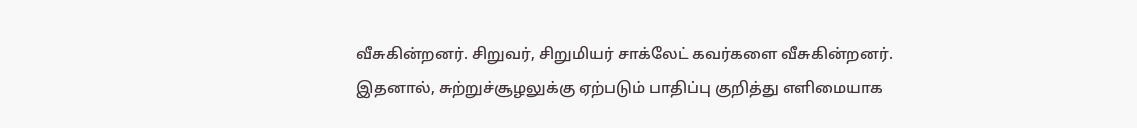வீசுகின்றனர். சிறுவர், சிறுமியர் சாக்லேட் கவர்களை வீசுகின்றனர். இதனால், சுற்றுச்சூழலுக்கு ஏற்படும் பாதிப்பு குறித்து எளிமையாக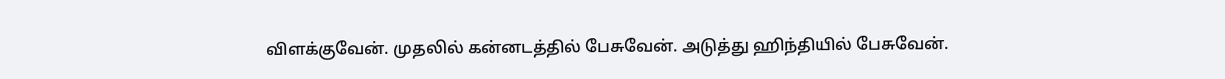விளக்குவேன். முதலில் கன்னடத்தில் பேசுவேன். அடுத்து ஹிந்தியில் பேசுவேன்.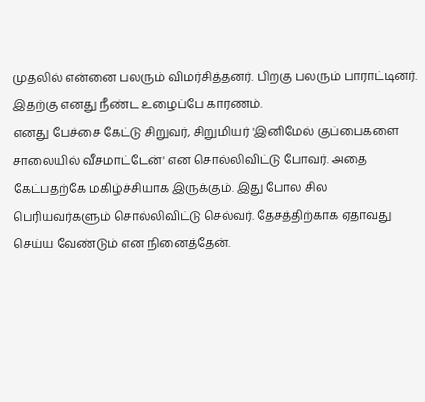முதலில் என்னை பலரும் விமர்சித்தனர். பிறகு பலரும் பாராட்டினர். இதற்கு எனது நீண்ட உழைப்பே காரணம்.
எனது பேச்சை கேட்டு சிறுவர், சிறுமியர் 'இனிமேல் குப்பைகளை சாலையில் வீசமாட்டேன்' என சொல்லிவிட்டு போவர். அதை கேட்பதற்கே மகிழ்ச்சியாக இருக்கும். இது போல சில பெரியவர்களும் சொல்லிவிட்டு செல்வர். தேசத்திற்காக ஏதாவது செய்ய வேண்டும் என நினைத்தேன்.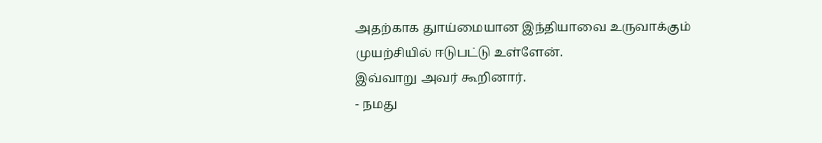அதற்காக துாய்மையான இந்தியாவை உருவாக்கும் முயற்சியில் ஈடுபட்டு உள்ளேன்.
இவ்வாறு அவர் கூறினார்.
- நமது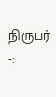நிருபர் -: